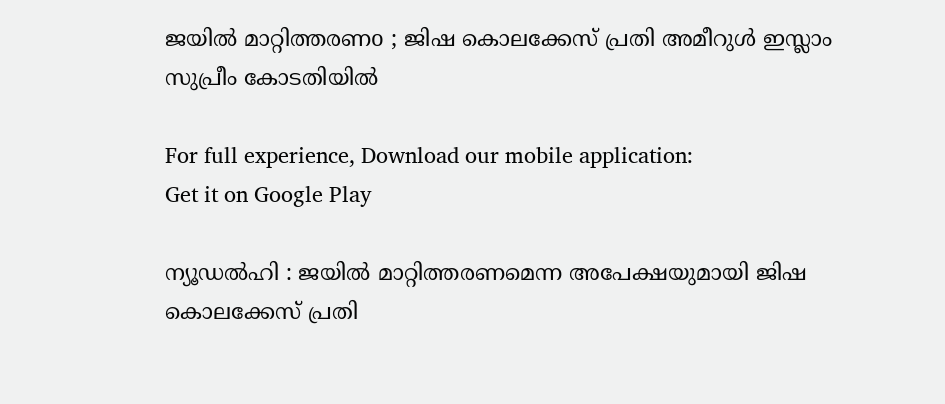ജയില്‍ മാറ്റിത്തരണo ; ജിഷ കൊലക്കേസ് പ്രതി അമീറുള്‍ ഇസ്ലാം സുപ്രീം കോടതിയില്‍

For full experience, Download our mobile application:
Get it on Google Play

ന്യൂഡല്‍ഹി : ജയില്‍ മാറ്റിത്തരണമെന്ന അപേക്ഷയുമായി ജിഷ കൊലക്കേസ് പ്രതി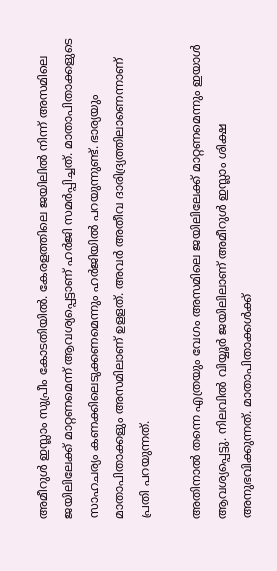അമീറുള്‍ ഇസ്ലാം സുപ്രീം കോടതിയില്‍. കേരളത്തിലെ ജയിലില്‍ നിന്ന് അസമിലെ ജയിലിലേക്ക് മാറ്റണമെന്ന് ആവശ്യപ്പെട്ടാണ് ഹര്‍ജി സമര്‍പ്പിച്ചത്. മാതാപിതാക്കളുടെ സാഹചര്യം കണക്കിലെടുക്കണമെന്നും ഹര്‍ജിയില്‍ പറയുന്നുണ്ട്. ഭാര്യയും മാതാപിതാക്കളും അസമിലാണ് ഉളളത്. അവര്‍ അതീവ ദാരിദ്ര്യത്തിലാണെന്നാണ് പ്രതി പറയുന്നത്.

അതിനാല്‍ തന്നെ എത്രയും വേഗം അസമിലെ ജയിലിലേക്ക് മാറ്റണമെന്നും ഇയാള്‍ ആവശ്യപ്പെട്ടു. നിലവില്‍ വിയ്യൂര്‍ ജയിലിലാണ് അമീറുള്‍ ഇസ്ലാം ശിക്ഷ അനുഭവിക്കുന്നത്. മാതാപിതാക്കള്‍ക്ക്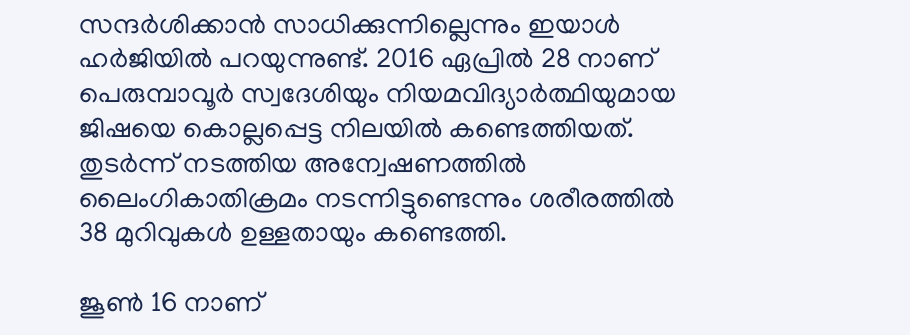സന്ദര്‍ശിക്കാന്‍ സാധിക്കുന്നില്ലെന്നും ഇയാള്‍ ഹര്‍ജിയില്‍ പറയുന്നുണ്ട്. 2016 ഏപ്രില്‍ 28 നാണ് പെരുമ്പാവൂര്‍ സ്വദേശിയും നിയമവിദ്യാര്‍ത്ഥിയുമായ ജിഷയെ കൊല്ലപ്പെട്ട നിലയില്‍ കണ്ടെത്തിയത്. തുടര്‍ന്ന് നടത്തിയ അന്വേഷണത്തില്‍ ലൈംഗികാതിക്രമം നടന്നിട്ടുണ്ടെന്നും ശരീരത്തില്‍ 38 മുറിവുകള്‍ ഉള്ളതായും കണ്ടെത്തി.

ജൂണ്‍ 16 നാണ്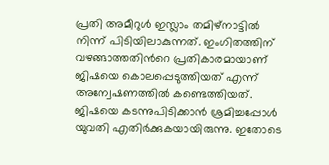പ്രതി അമീറുള്‍ ഇസ്ലാം തമിഴ്‌നാട്ടില്‍ നിന്ന് പിടിയിലാകുന്നത്. ഇംഗിതത്തിന് വഴങ്ങാത്തതിന്‍റെ പ്രതികാരമായാണ് ജിഷയെ കൊലപ്പെടുത്തിയത് എന്ന് അന്വേഷണത്തില്‍ കണ്ടെത്തിയത്. ജിഷയെ കടന്നുപിടിക്കാന്‍ ശ്രമിച്ചപ്പോള്‍ യുവതി എതിര്‍ക്കുകയായിരുന്നു. ഇതോടെ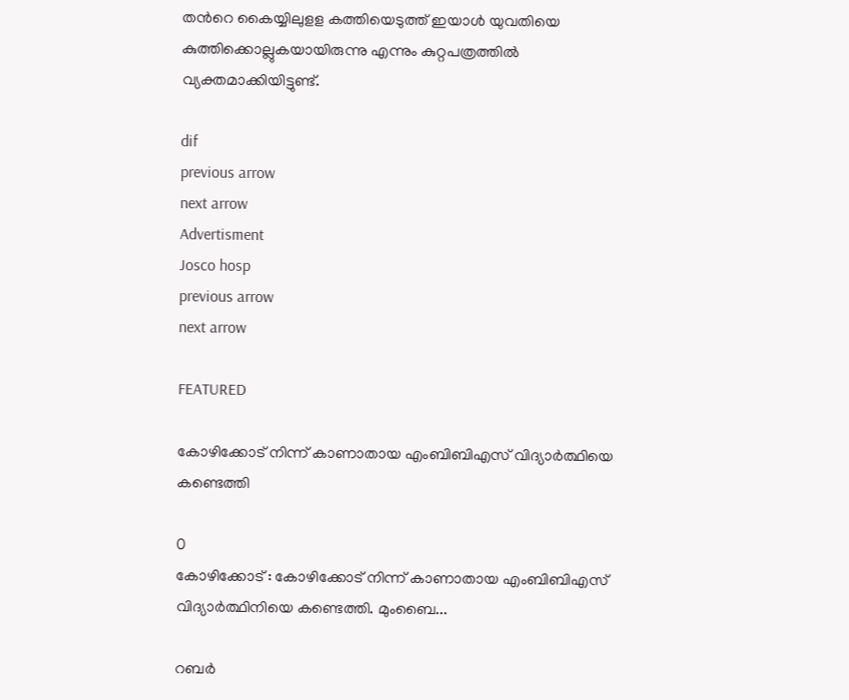തന്‍റെ കൈയ്യിലുളള കത്തിയെടുത്ത് ഇയാള്‍ യുവതിയെ കുത്തിക്കൊല്ലുകയായിരുന്നു എന്നും കുറ്റപത്രത്തില്‍ വ്യക്തമാക്കിയിട്ടുണ്ട്.

dif
previous arrow
next arrow
Advertisment
Josco hosp
previous arrow
next arrow

FEATURED

കോഴിക്കോട് നിന്ന് കാണാതായ എംബിബിഎസ് വിദ്യാര്‍ത്ഥിയെ കണ്ടെത്തി

0
കോഴിക്കോട് : കോഴിക്കോട് നിന്ന് കാണാതായ എംബിബിഎസ് വിദ്യാര്‍ത്ഥിനിയെ കണ്ടെത്തി. മുംബൈ...

റബർ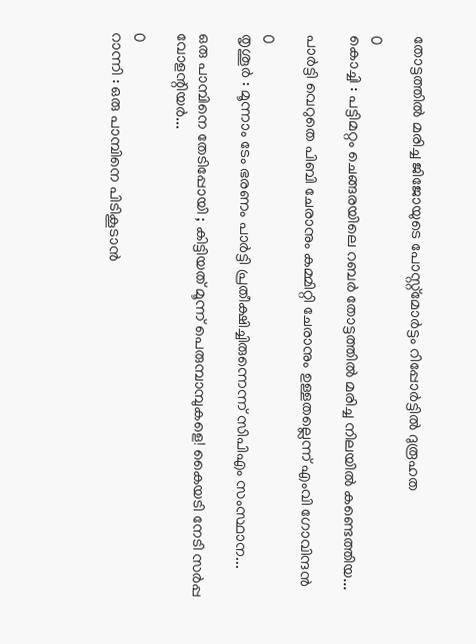തോട്ടത്തിൽ മരിച്ച ജിജോയുടെ പോസ്റ്റ്മോർട്ടം റിപ്പോർട്ടിൽ ദുരൂഹത

0
കൊച്ചി : പട്ടിമറ്റം ചെങ്ങരയിലെ റബർ തോട്ടത്തിൽ മരിച്ച നിലയിൽ കണ്ടെത്തിയ...

പാർട്ടി വെറുതെ പിബി ചേരാനും കമ്മിറ്റി ചേരാനും ഉള്ളതല്ലെന്ന് എംവി ഗോവിന്ദൻ

0
തൃശൂര്‍ : മൂന്നാം ടേം ഭരണം പാർട്ടി പ്രതീക്ഷിച്ചിരുന്നെന്ന് സിപിഎം സംസ്ഥാന...

ഒരു പാമ്പിനെ തേടിപ്പോയി ; കിട്ടിയത് മൂന്ന് പെരുമ്പാമ്പുകളെ! കൈയടി നേടി സർപ്പ വോളന്റിയർ...

0
റാന്നി : ഒരു പാമ്പിനെ പിടികൂടാൻ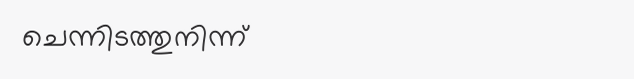ചെന്നിടത്തുനിന്ന്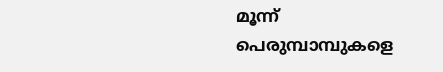മൂന്ന് പെരുമ്പാമ്പുകളെ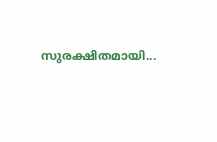സുരക്ഷിതമായി...